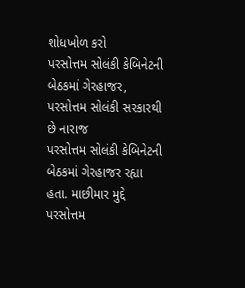શોધખોળ કરો
પરસોત્તમ સોલંકી કેબિનેટની બેઠકમાં ગેરહાજર, પરસોત્તમ સોલંકી સરકારથી છે નારાજ
પરસોત્તમ સોલંકી કેબિનેટની બેઠકમાં ગેરહાજર રહ્યા હતા. માછીમાર મુદ્દે પરસોત્તમ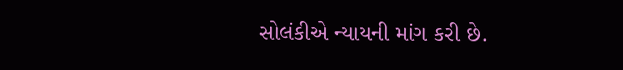સોલંકીએ ન્યાયની માંગ કરી છે.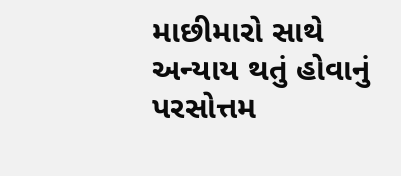માછીમારો સાથે અન્યાય થતું હોવાનું પરસોત્તમ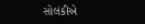સોલંકીએ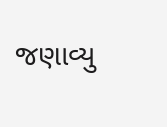જણાવ્યુ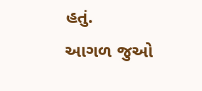હતું.
આગળ જુઓ